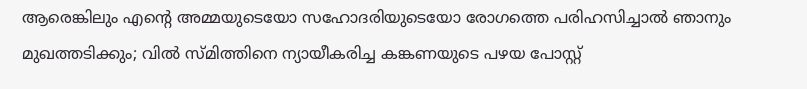ആരെങ്കിലും എന്‍റെ അമ്മയുടെയോ സഹോദരിയുടെയോ രോഗത്തെ പരിഹസിച്ചാല്‍ ഞാനും മുഖത്തടിക്കും; വില്‍ സ്മിത്തിനെ ന്യായീകരിച്ച കങ്കണയുടെ പഴയ പോസ്റ്റ്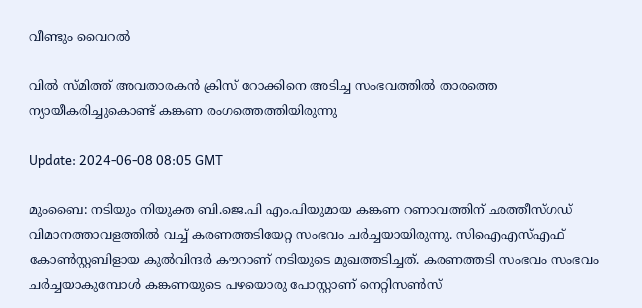വീണ്ടും വൈറല്‍

വില്‍ സ്മിത്ത് അവതാരകന്‍ ക്രിസ് റോക്കിനെ അടിച്ച സംഭവത്തില്‍ താരത്തെ ന്യായീകരിച്ചുകൊണ്ട് കങ്കണ രംഗത്തെത്തിയിരുന്നു

Update: 2024-06-08 08:05 GMT

മുംബൈ: നടിയും നിയുക്ത ബി.ജെ.പി എം.പിയുമായ കങ്കണ റണാവത്തിന് ഛത്തീസ്‍ഗഡ് വിമാനത്താവളത്തില്‍ വച്ച് കരണത്തടിയേറ്റ സംഭവം ചര്‍ച്ചയായിരുന്നു. സിഐഎസ്എഫ് കോണ്‍സ്റ്റബിളായ കുല്‍വിന്ദര്‍ കൗറാണ് നടിയുടെ മുഖത്തടിച്ചത്. കരണത്തടി സംഭവം സംഭവം ചര്‍ച്ചയാകുമ്പോള്‍ കങ്കണയുടെ പഴയൊരു പോസ്റ്റാണ് നെറ്റിസണ്‍സ്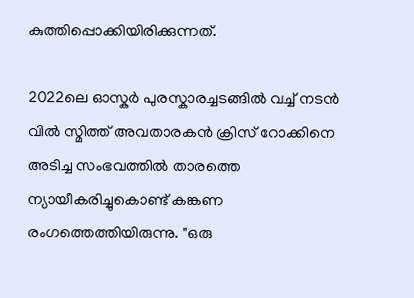കുത്തിപ്പൊക്കിയിരിക്കുന്നത്.

2022ലെ ഓസ്കര്‍ പുരസ്കാരച്ചടങ്ങില്‍ വച്ച് നടന്‍ വില്‍ സ്മിത്ത് അവതാരകന്‍ ക്രിസ് റോക്കിനെ അടിച്ച സംഭവത്തില്‍ താരത്തെ ന്യായീകരിച്ചുകൊണ്ട് കങ്കണ രംഗത്തെത്തിയിരുന്നു. "ഒരു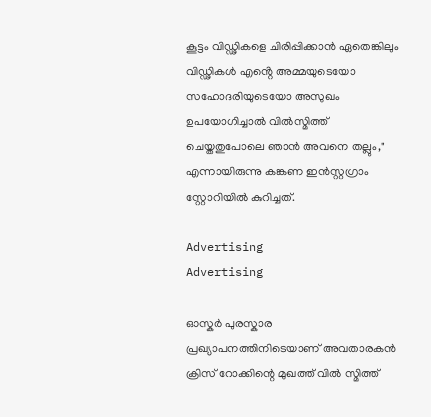കൂട്ടം വിഡ്ഢികളെ ചിരിപ്പിക്കാൻ ഏതെങ്കിലും വിഡ്ഢികൾ എൻ്റെ അമ്മയുടെയോ സഹോദരിയുടെയോ അസുഖം ഉപയോഗിച്ചാൽ വിൽസ്മിത്ത് ചെയ്തതുപോലെ ഞാൻ അവനെ തല്ലും," എന്നായിരുന്നു കങ്കണ ഇന്‍സ്റ്റഗ്രാം സ്റ്റോറിയില്‍ കുറിച്ചത്.

Advertising
Advertising

ഓസ്കർ പുരസ്കാര പ്രഖ്യാപനത്തിനിടെയാണ് അവതാരകൻ ക്രിസ് റോക്കിന്റെ മുഖത്ത് വിൽ സ്മിത്ത്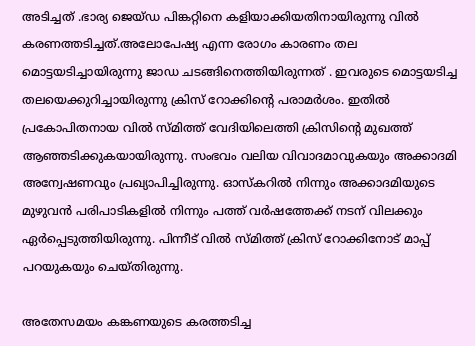അടിച്ചത് .ഭാര്യ ജെയ്ഡ പിങ്കറ്റിനെ കളിയാക്കിയതിനായിരുന്നു വിൽ കരണത്തടിച്ചത്.അലോപേഷ്യ എന്ന രോഗം കാരണം തല മൊട്ടയടിച്ചായിരുന്നു ജാഡ ചടങ്ങിനെത്തിയിരുന്നത് . ഇവരുടെ മൊട്ടയടിച്ച തലയെക്കുറിച്ചായിരുന്നു ക്രിസ് റോക്കിന്‍റെ പരാമര്‍ശം. ഇതില്‍ പ്രകോപിതനായ വില്‍ സ്മിത്ത് വേദിയിലെത്തി ക്രിസിന്‍റെ മുഖത്ത് ആഞ്ഞടിക്കുകയായിരുന്നു. സംഭവം വലിയ വിവാദമാവുകയും അക്കാദമി അന്വേഷണവും പ്രഖ്യാപിച്ചിരുന്നു. ഓസ്കറിൽ നിന്നും അക്കാദമിയുടെ മുഴുവൻ പരിപാടികളിൽ നിന്നും പത്ത് വർഷത്തേക്ക് നടന് വിലക്കും ഏര്‍പ്പെടുത്തിയിരുന്നു. പിന്നീട് വില്‍ സ്മിത്ത് ക്രിസ് റോക്കിനോട് മാപ്പ് പറയുകയും ചെയ്തിരുന്നു.

അതേസമയം കങ്കണയുടെ കരത്തടിച്ച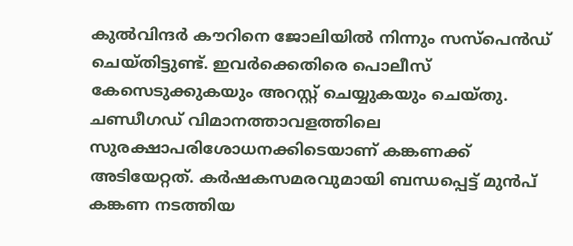കുല്‍വിന്ദര്‍ കൗറിനെ ജോലിയില്‍ നിന്നും സസ്പെന്‍ഡ് ചെയ്തിട്ടുണ്ട്. ഇവര്‍ക്കെതിരെ പൊലീസ് കേസെടുക്കുകയും അറസ്റ്റ് ചെയ്യുകയും ചെയ്തു. ചണ്ഡീഗഡ് വിമാനത്താവളത്തിലെ സുരക്ഷാപരിശോധനക്കിടെയാണ് കങ്കണക്ക് അടിയേറ്റത്. കര്‍ഷകസമരവുമായി ബന്ധപ്പെട്ട് മുൻപ് കങ്കണ നടത്തിയ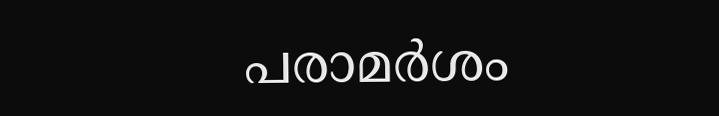പരാമര്‍ശം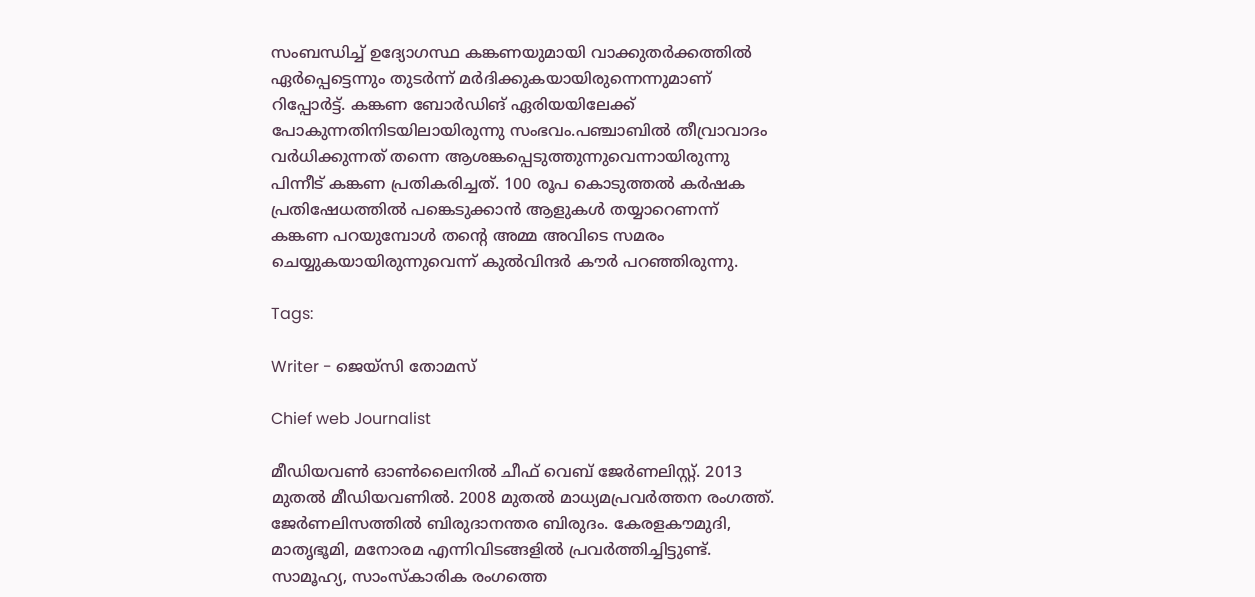സംബന്ധിച്ച് ഉദ്യോഗസ്ഥ കങ്കണയുമായി വാക്കുതർക്കത്തിൽ ഏർപ്പെട്ടെന്നും തുടർന്ന് മർദിക്കുകയായിരുന്നെന്നുമാണ് റിപ്പോർട്ട്. കങ്കണ ബോര്‍ഡിങ് ഏരിയയിലേക്ക് പോകുന്നതിനിടയിലായിരുന്നു സംഭവം.പഞ്ചാബില്‍ തീവ്രാവാദം വര്‍ധിക്കുന്നത് തന്നെ ആശങ്കപ്പെടുത്തുന്നുവെന്നായിരുന്നു പിന്നീട് കങ്കണ പ്രതികരിച്ചത്. 100 രൂപ കൊടുത്തല്‍ കര്‍ഷക പ്രതിഷേധത്തില്‍ പങ്കെടുക്കാന്‍ ആളുകള്‍ തയ്യാറെണന്ന് കങ്കണ പറയുമ്പോള്‍ തന്‍റെ അമ്മ അവിടെ സമരം ചെയ്യുകയായിരുന്നുവെന്ന് കുല്‍വിന്ദര്‍ കൗര്‍ പറഞ്ഞിരുന്നു.

Tags:

Writer - ജെയ്സി തോമസ്

Chief web Journalist

മീഡിയവൺ ഓൺലൈനിൽ ചീഫ് വെബ് ജേർണലിസ്റ്റ്. 2013 മുതൽ മീഡിയവണിൽ. 2008 മുതൽ മാധ്യമപ്രവർത്തന രംഗത്ത്. ജേർണലിസത്തിൽ ബിരുദാനന്തര ബിരുദം. കേരളകൗമുദി, മാതൃഭൂമി, മനോരമ എന്നിവിടങ്ങളിൽ പ്രവർത്തിച്ചിട്ടുണ്ട്. സാമൂഹ്യ, സാംസ്‌കാരിക രംഗത്തെ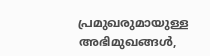പ്രമുഖരുമായുള്ള അഭിമുഖങ്ങൾ,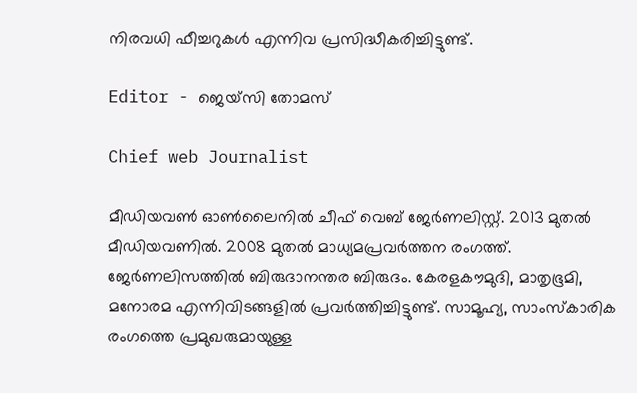നിരവധി ഫീച്ചറുകൾ എന്നിവ പ്രസിദ്ധീകരിച്ചിട്ടുണ്ട്.

Editor - ജെയ്സി തോമസ്

Chief web Journalist

മീഡിയവൺ ഓൺലൈനിൽ ചീഫ് വെബ് ജേർണലിസ്റ്റ്. 2013 മുതൽ മീഡിയവണിൽ. 2008 മുതൽ മാധ്യമപ്രവർത്തന രംഗത്ത്. ജേർണലിസത്തിൽ ബിരുദാനന്തര ബിരുദം. കേരളകൗമുദി, മാതൃഭൂമി, മനോരമ എന്നിവിടങ്ങളിൽ പ്രവർത്തിച്ചിട്ടുണ്ട്. സാമൂഹ്യ, സാംസ്‌കാരിക രംഗത്തെ പ്രമുഖരുമായുള്ള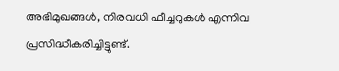അഭിമുഖങ്ങൾ, നിരവധി ഫീച്ചറുകൾ എന്നിവ പ്രസിദ്ധീകരിച്ചിട്ടുണ്ട്.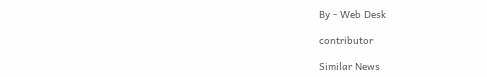By - Web Desk

contributor

Similar News